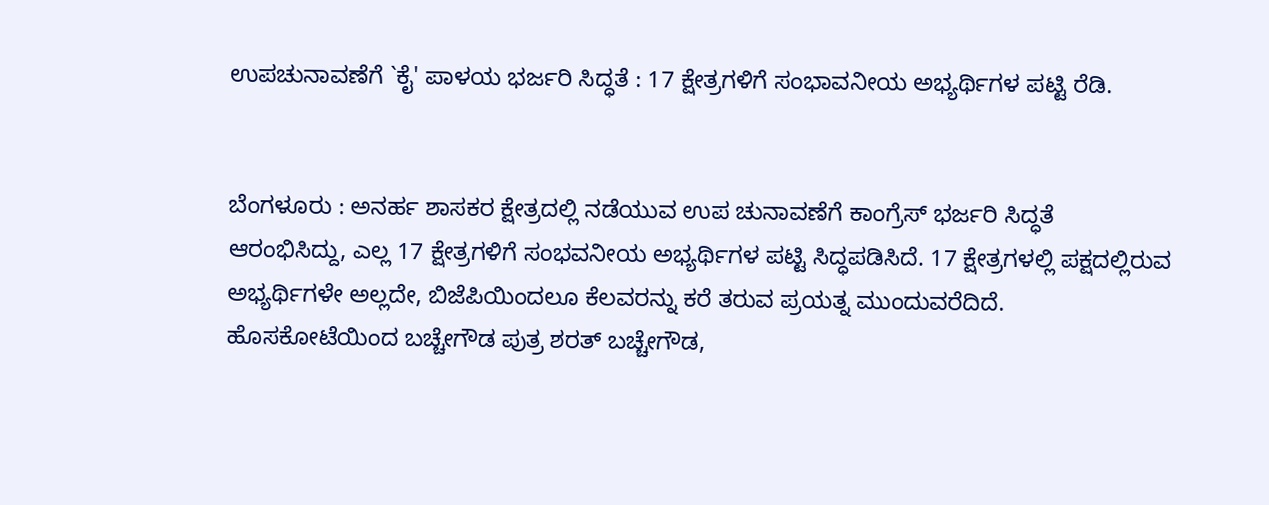ಉಪಚುನಾವಣೆಗೆ `ಕೈ' ಪಾಳಯ ಭರ್ಜರಿ ಸಿದ್ಧತೆ : 17 ಕ್ಷೇತ್ರಗಳಿಗೆ ಸಂಭಾವನೀಯ ಅಭ್ಯರ್ಥಿಗಳ ಪಟ್ಟಿ ರೆಡಿ.


ಬೆಂಗಳೂರು : ಅನರ್ಹ ಶಾಸಕರ ಕ್ಷೇತ್ರದಲ್ಲಿ ನಡೆಯುವ ಉಪ ಚುನಾವಣೆಗೆ ಕಾಂಗ್ರೆಸ್ ಭರ್ಜರಿ ಸಿದ್ಧತೆ ಆರಂಭಿಸಿದ್ದು, ಎಲ್ಲ 17 ಕ್ಷೇತ್ರಗಳಿಗೆ ಸಂಭವನೀಯ ಅಭ್ಯರ್ಥಿಗಳ ಪಟ್ಟಿ ಸಿದ್ಧಪಡಿಸಿದೆ. 17 ಕ್ಷೇತ್ರಗಳಲ್ಲಿ ಪಕ್ಷದಲ್ಲಿರುವ ಅಭ್ಯರ್ಥಿಗಳೇ ಅಲ್ಲದೇ, ಬಿಜೆಪಿಯಿಂದಲೂ ಕೆಲವರನ್ನು ಕರೆ ತರುವ ಪ್ರಯತ್ನ ಮುಂದುವರೆದಿದೆ. ಹೊಸಕೋಟೆಯಿಂದ ಬಚ್ಚೇಗೌಡ ಪುತ್ರ ಶರತ್ ಬಚ್ಚೇಗೌಡ,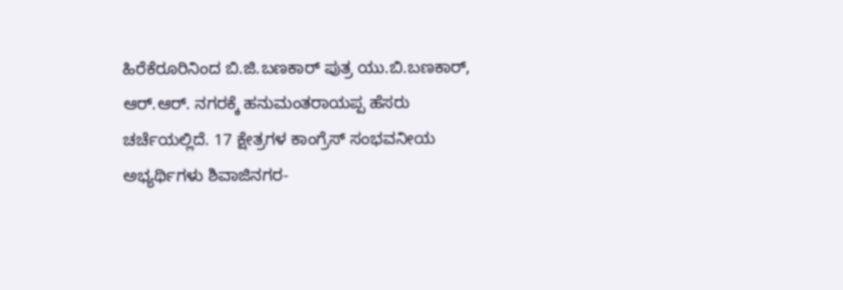ಹಿರೆಕೆರೂರಿನಿಂದ ಬಿ.ಜಿ.ಬಣಕಾರ್ ಪುತ್ರ ಯು.ಬಿ.ಬಣಕಾರ್, ಆರ್.ಆರ್. ನಗರಕ್ಕೆ ಹನುಮಂತರಾಯಪ್ಪ ಹೆಸರು ಚರ್ಚೆಯಲ್ಲಿದೆ. 17 ಕ್ಷೇತ್ರಗಳ ಕಾಂಗ್ರೆಸ್ ಸಂಭವನೀಯ ಅಭ್ಯರ್ಥಿಗಳು ಶಿವಾಜಿನಗರ-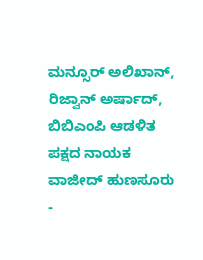ಮನ್ಸೂರ್ ಅಲಿಖಾನ್, ರಿಜ್ವಾನ್ ಅರ್ಷಾದ್, ಬಿಬಿಎಂಪಿ ಆಡಳಿತ ಪಕ್ಷದ ನಾಯಕ ವಾಜೀದ್ ಹುಣಸೂರು -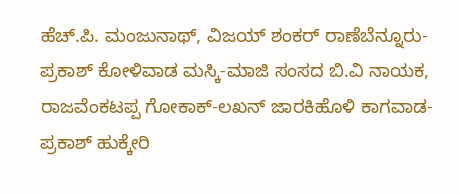ಹೆಚ್.ಪಿ. ಮಂಜುನಾಥ್, ವಿಜಯ್ ಶಂಕರ್ ರಾಣೆಬೆನ್ನೂರು-ಪ್ರಕಾಶ್ ಕೋಳಿವಾಡ ಮಸ್ಕಿ-ಮಾಜಿ ಸಂಸದ ಬಿ.ವಿ ನಾಯಕ, ರಾಜವೆಂಕಟಪ್ಪ ಗೋಕಾಕ್-ಲಖನ್ ಜಾರಕಿಹೊಳಿ ಕಾಗವಾಡ-ಪ್ರಕಾಶ್ ಹುಕ್ಕೇರಿ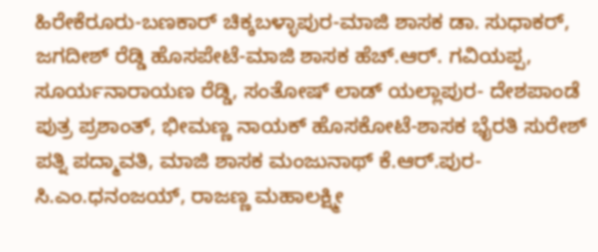ಹಿರೇಕೆರೂರು-ಬಣಕಾರ್ ಚಿಕ್ಕಬಳ್ಳಾಪುರ-ಮಾಜಿ ಶಾಸಕ ಡಾ. ಸುಧಾಕರ್, ಜಗದೀಶ್ ರೆಡ್ಡಿ ಹೊಸಪೇಟೆ-ಮಾಜಿ ಶಾಸಕ ಹೆಚ್.ಆರ್. ಗವಿಯಪ್ಪ, ಸೂರ್ಯನಾರಾಯಣ ರೆಡ್ಡಿ, ಸಂತೋಷ್ ಲಾಡ್ ಯಲ್ಲಾಪುರ- ದೇಶಪಾಂಡೆ ಪುತ್ರ ಪ್ರಶಾಂತ್, ಭೀಮಣ್ಣ ನಾಯಕ್ ಹೊಸಕೋಟೆ-ಶಾಸಕ ಭೈರತಿ ಸುರೇಶ್ ಪತ್ನಿ ಪದ್ಮಾವತಿ, ಮಾಜಿ ಶಾಸಕ ಮಂಜುನಾಥ್ ಕೆ.ಆರ್.ಪುರ-ಸಿ.ಎಂ.ಧನಂಜಯ್, ರಾಜಣ್ಣ ಮಹಾಲಕ್ಷ್ಮೀ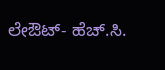ಲೇಔಟ್- ಹೆಚ್.ಸಿ.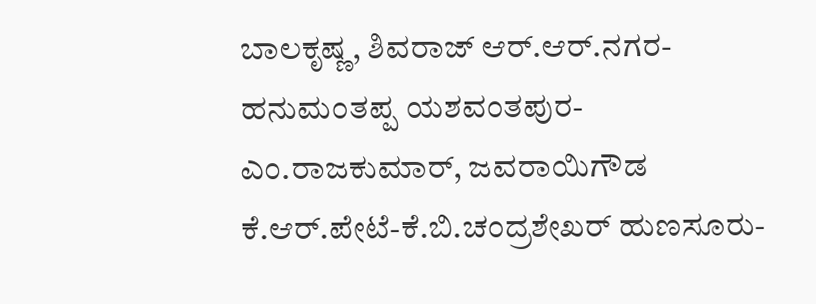ಬಾಲಕೃಷ್ಣ, ಶಿವರಾಜ್ ಆರ್.ಆರ್.ನಗರ-ಹನುಮಂತಪ್ಪ ಯಶವಂತಪುರ-ಎಂ.ರಾಜಕುಮಾರ್, ಜವರಾಯಿಗೌಡ ಕೆ.ಆರ್.ಪೇಟೆ-ಕೆ.ಬಿ.ಚಂದ್ರಶೇಖರ್ ಹುಣಸೂರು-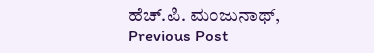ಹೆಚ್.ಪಿ. ಮಂಜುನಾಥ್,
Previous Post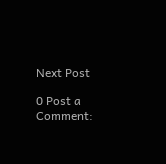Next Post

0 Post a Comment: